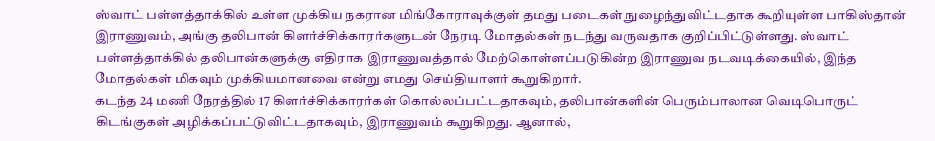ஸ்வாட் பள்ளத்தாக்கில் உள்ள முக்கிய நகரான மிங்கோராவுக்குள் தமது படைகள் நுழைந்துவிட்டதாக கூறியுள்ள பாகிஸ்தான் இராணுவம், அங்கு தலிபான் கிளர்ச்சிக்காரர்களுடன் நேரடி மோதல்கள் நடந்து வருவதாக குறிப்பிட்டுள்ளது. ஸ்வாட் பள்ளத்தாக்கில் தலிபான்களுக்கு எதிராக இராணுவத்தால் மேற்கொள்ளப்படுகின்ற இராணுவ நடவடிக்கையில், இந்த மோதல்கள் மிகவும் முக்கியமானவை என்று எமது செய்தியாளர் கூறுகிறார்.
கடந்த 24 மணி நேரத்தில் 17 கிளர்ச்சிக்காரர்கள் கொல்லப்பட்டதாகவும், தலிபான்களின் பெரும்பாலான வெடிபொருட் கிடங்குகள் அழிக்கப்பட்டுவிட்டதாகவும், இராணுவம் கூறுகிறது. ஆனால்,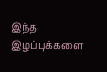இந்த இழப்புக்களை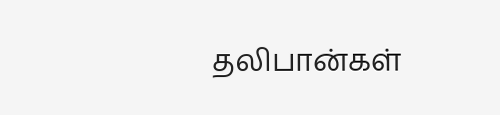தலிபான்கள்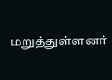மறுத்துள்ளனர்